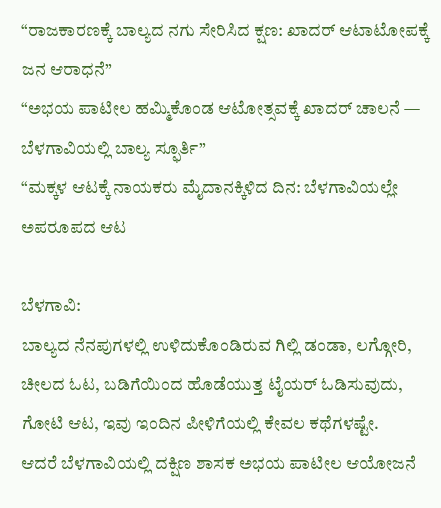“ರಾಜಕಾರಣಕ್ಕೆ ಬಾಲ್ಯದ ನಗು ಸೇರಿಸಿದ ಕ್ಷಣ: ಖಾದರ್ ಆಟಾಟೋಪಕ್ಕೆ ಜನ ಆರಾಧನೆ”
“ಅಭಯ ಪಾಟೀಲ ಹಮ್ಮಿಕೊಂಡ ಆಟೋತ್ಸವಕ್ಕೆ ಖಾದರ್ ಚಾಲನೆ — ಬೆಳಗಾವಿಯಲ್ಲಿ ಬಾಲ್ಯ ಸ್ಫೂರ್ತಿ”
“ಮಕ್ಕಳ ಆಟಕ್ಕೆ ನಾಯಕರು ಮೈದಾನಕ್ಕಿಳಿದ ದಿನ: ಬೆಳಗಾವಿಯಲ್ಲೇ ಅಪರೂಪದ ಆಟ

ಬೆಳಗಾವಿ:
ಬಾಲ್ಯದ ನೆನಪುಗಳಲ್ಲಿ ಉಳಿದುಕೊಂಡಿರುವ ಗಿಲ್ಲಿ ಡಂಡಾ, ಲಗ್ಗೋರಿ, ಚೀಲದ ಓಟ, ಬಡಿಗೆಯಿಂದ ಹೊಡೆಯುತ್ತ ಟೈಯರ್ ಓಡಿಸುವುದು, ಗೋಟಿ ಆಟ, ಇವು ಇಂದಿನ ಪೀಳಿಗೆಯಲ್ಲಿ ಕೇವಲ ಕಥೆಗಳಷ್ಟೇ.
ಆದರೆ ಬೆಳಗಾವಿಯಲ್ಲಿ ದಕ್ಷಿಣ ಶಾಸಕ ಅಭಯ ಪಾಟೀಲ ಆಯೋಜನೆ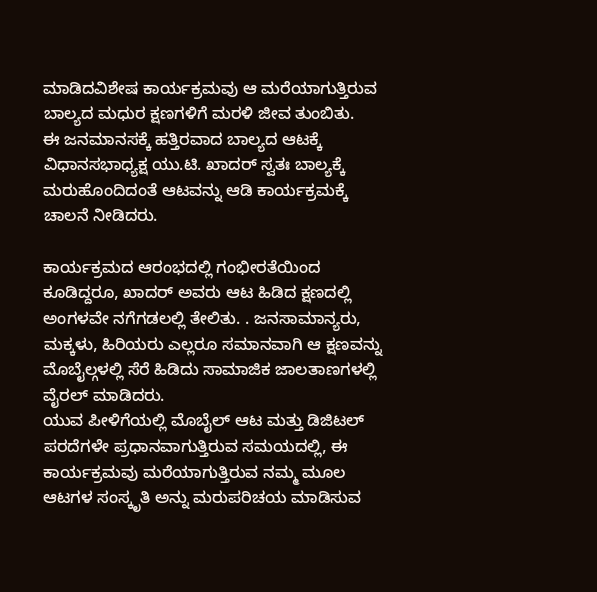ಮಾಡಿದವಿಶೇಷ ಕಾರ್ಯಕ್ರಮವು ಆ ಮರೆಯಾಗುತ್ತಿರುವ ಬಾಲ್ಯದ ಮಧುರ ಕ್ಷಣಗಳಿಗೆ ಮರಳಿ ಜೀವ ತುಂಬಿತು.
ಈ ಜನಮಾನಸಕ್ಕೆ ಹತ್ತಿರವಾದ ಬಾಲ್ಯದ ಆಟಕ್ಕೆ ವಿಧಾನಸಭಾಧ್ಯಕ್ಷ ಯು.ಟಿ. ಖಾದರ್ ಸ್ವತಃ ಬಾಲ್ಯಕ್ಕೆ ಮರುಹೊಂದಿದಂತೆ ಆಟವನ್ನು ಆಡಿ ಕಾರ್ಯಕ್ರಮಕ್ಕೆ ಚಾಲನೆ ನೀಡಿದರು.

ಕಾರ್ಯಕ್ರಮದ ಆರಂಭದಲ್ಲಿ ಗಂಭೀರತೆಯಿಂದ ಕೂಡಿದ್ದರೂ, ಖಾದರ್ ಅವರು ಆಟ ಹಿಡಿದ ಕ್ಷಣದಲ್ಲಿ ಅಂಗಳವೇ ನಗೆಗಡಲಲ್ಲಿ ತೇಲಿತು. . ಜನಸಾಮಾನ್ಯರು, ಮಕ್ಕಳು, ಹಿರಿಯರು ಎಲ್ಲರೂ ಸಮಾನವಾಗಿ ಆ ಕ್ಷಣವನ್ನು ಮೊಬೈಲ್ಗಳಲ್ಲಿ ಸೆರೆ ಹಿಡಿದು ಸಾಮಾಜಿಕ ಜಾಲತಾಣಗಳಲ್ಲಿ ವೈರಲ್ ಮಾಡಿದರು.
ಯುವ ಪೀಳಿಗೆಯಲ್ಲಿ ಮೊಬೈಲ್ ಆಟ ಮತ್ತು ಡಿಜಿಟಲ್ ಪರದೆಗಳೇ ಪ್ರಧಾನವಾಗುತ್ತಿರುವ ಸಮಯದಲ್ಲಿ, ಈ ಕಾರ್ಯಕ್ರಮವು ಮರೆಯಾಗುತ್ತಿರುವ ನಮ್ಮ ಮೂಲ ಆಟಗಳ ಸಂಸ್ಕೃತಿ ಅನ್ನು ಮರುಪರಿಚಯ ಮಾಡಿಸುವ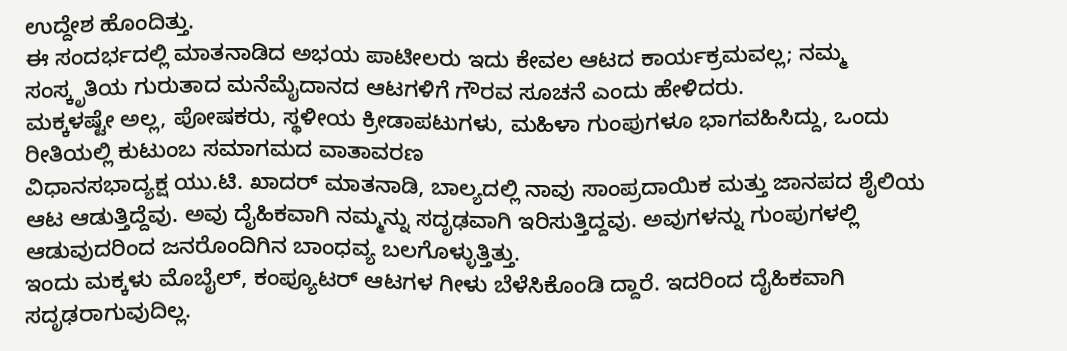ಉದ್ದೇಶ ಹೊಂದಿತ್ತು.
ಈ ಸಂದರ್ಭದಲ್ಲಿ ಮಾತನಾಡಿದ ಅಭಯ ಪಾಟೀಲರು ಇದು ಕೇವಲ ಆಟದ ಕಾರ್ಯಕ್ರಮವಲ್ಲ; ನಮ್ಮ ಸಂಸ್ಕೃತಿಯ ಗುರುತಾದ ಮನೆಮೈದಾನದ ಆಟಗಳಿಗೆ ಗೌರವ ಸೂಚನೆ ಎಂದು ಹೇಳಿದರು.
ಮಕ್ಕಳಷ್ಟೇ ಅಲ್ಲ, ಪೋಷಕರು, ಸ್ಥಳೀಯ ಕ್ರೀಡಾಪಟುಗಳು, ಮಹಿಳಾ ಗುಂಪುಗಳೂ ಭಾಗವಹಿಸಿದ್ದು, ಒಂದು ರೀತಿಯಲ್ಲಿ ಕುಟುಂಬ ಸಮಾಗಮದ ವಾತಾವರಣ
ವಿಧಾನಸಭಾದ್ಯಕ್ಷ ಯು.ಟಿ. ಖಾದರ್ ಮಾತನಾಡಿ, ಬಾಲ್ಯದಲ್ಲಿ ನಾವು ಸಾಂಪ್ರದಾಯಿಕ ಮತ್ತು ಜಾನಪದ ಶೈಲಿಯ ಆಟ ಆಡುತ್ತಿದ್ದೆವು. ಅವು ದೈಹಿಕವಾಗಿ ನಮ್ಮನ್ನು ಸದೃಢವಾಗಿ ಇರಿಸುತ್ತಿದ್ದವು. ಅವುಗಳನ್ನು ಗುಂಪುಗಳಲ್ಲಿ ಆಡುವುದರಿಂದ ಜನರೊಂದಿಗಿನ ಬಾಂಧವ್ಯ ಬಲಗೊಳ್ಳುತ್ತಿತ್ತು.
ಇಂದು ಮಕ್ಕಳು ಮೊಬೈಲ್, ಕಂಪ್ಯೂಟರ್ ಆಟಗಳ ಗೀಳು ಬೆಳೆಸಿಕೊಂಡಿ ದ್ದಾರೆ. ಇದರಿಂದ ದೈಹಿಕವಾಗಿ ಸದೃಢರಾಗುವುದಿಲ್ಲ.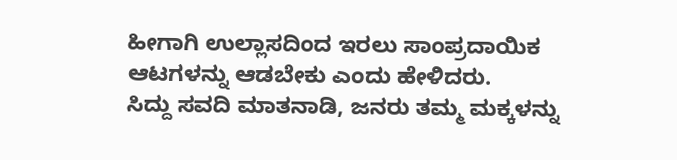ಹೀಗಾಗಿ ಉಲ್ಲಾಸದಿಂದ ಇರಲು ಸಾಂಪ್ರದಾಯಿಕ ಆಟಗಳನ್ನು ಆಡಬೇಕು ಎಂದು ಹೇಳಿದರು.
ಸಿದ್ದು ಸವದಿ ಮಾತನಾಡಿ, ಜನರು ತಮ್ಮ ಮಕ್ಕಳನ್ನು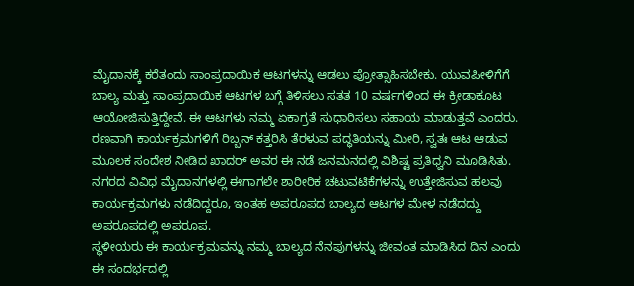ಮೈದಾನಕ್ಕೆ ಕರೆತಂದು ಸಾಂಪ್ರದಾಯಿಕ ಆಟಗಳನ್ನು ಆಡಲು ಪ್ರೋತ್ಸಾಹಿಸಬೇಕು. ಯುವಪೀಳಿಗೆಗೆ ಬಾಲ್ಯ ಮತ್ತು ಸಾಂಪ್ರದಾಯಿಕ ಆಟಗಳ ಬಗ್ಗೆ ತಿಳಿಸಲು ಸತತ 10 ವರ್ಷಗಳಿಂದ ಈ ಕ್ರೀಡಾಕೂಟ ಆಯೋಜಿಸುತ್ತಿದ್ದೇವೆ. ಈ ಆಟಗಳು ನಮ್ಮ ಏಕಾಗ್ರತೆ ಸುಧಾರಿಸಲು ಸಹಾಯ ಮಾಡುತ್ತವೆ ಎಂದರು.
ರಣವಾಗಿ ಕಾರ್ಯಕ್ರಮಗಳಿಗೆ ರಿಬ್ಬನ್ ಕತ್ತರಿಸಿ ತೆರಳುವ ಪದ್ಧತಿಯನ್ನು ಮೀರಿ, ಸ್ವತಃ ಆಟ ಆಡುವ ಮೂಲಕ ಸಂದೇಶ ನೀಡಿದ ಖಾದರ್ ಅವರ ಈ ನಡೆ ಜನಮನದಲ್ಲಿ ವಿಶಿಷ್ಟ ಪ್ರತಿಧ್ವನಿ ಮೂಡಿಸಿತು.
ನಗರದ ವಿವಿಧ ಮೈದಾನಗಳಲ್ಲಿ ಈಗಾಗಲೇ ಶಾರೀರಿಕ ಚಟುವಟಿಕೆಗಳನ್ನು ಉತ್ತೇಜಿಸುವ ಹಲವು ಕಾರ್ಯಕ್ರಮಗಳು ನಡೆದಿದ್ದರೂ, ಇಂತಹ ಅಪರೂಪದ ಬಾಲ್ಯದ ಆಟಗಳ ಮೇಳ ನಡೆದದ್ದು ಅಪರೂಪದಲ್ಲಿ ಅಪರೂಪ.
ಸ್ಥಳೀಯರು ಈ ಕಾರ್ಯಕ್ರಮವನ್ನು ನಮ್ಮ ಬಾಲ್ಯದ ನೆನಪುಗಳನ್ನು ಜೀವಂತ ಮಾಡಿಸಿದ ದಿನ ಎಂದು
ಈ ಸಂದರ್ಭದಲ್ಲಿ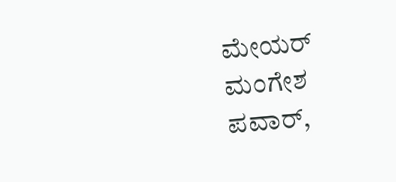ಮೇಯರ್ ಮಂಗೇಶ ಪವಾರ್,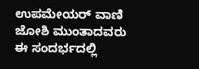ಉಪಮೇಯರ್ ವಾಣಿ ಜೋಶಿ ಮುಂತಾದವರು ಈ ಸಂದರ್ಭದಲ್ಲಿ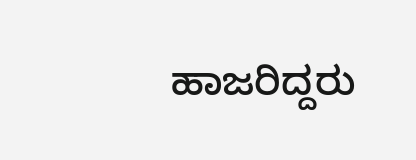ಹಾಜರಿದ್ದರು